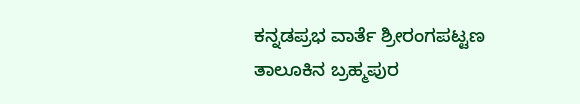ಕನ್ನಡಪ್ರಭ ವಾರ್ತೆ ಶ್ರೀರಂಗಪಟ್ಟಣ
ತಾಲೂಕಿನ ಬ್ರಹ್ಮಪುರ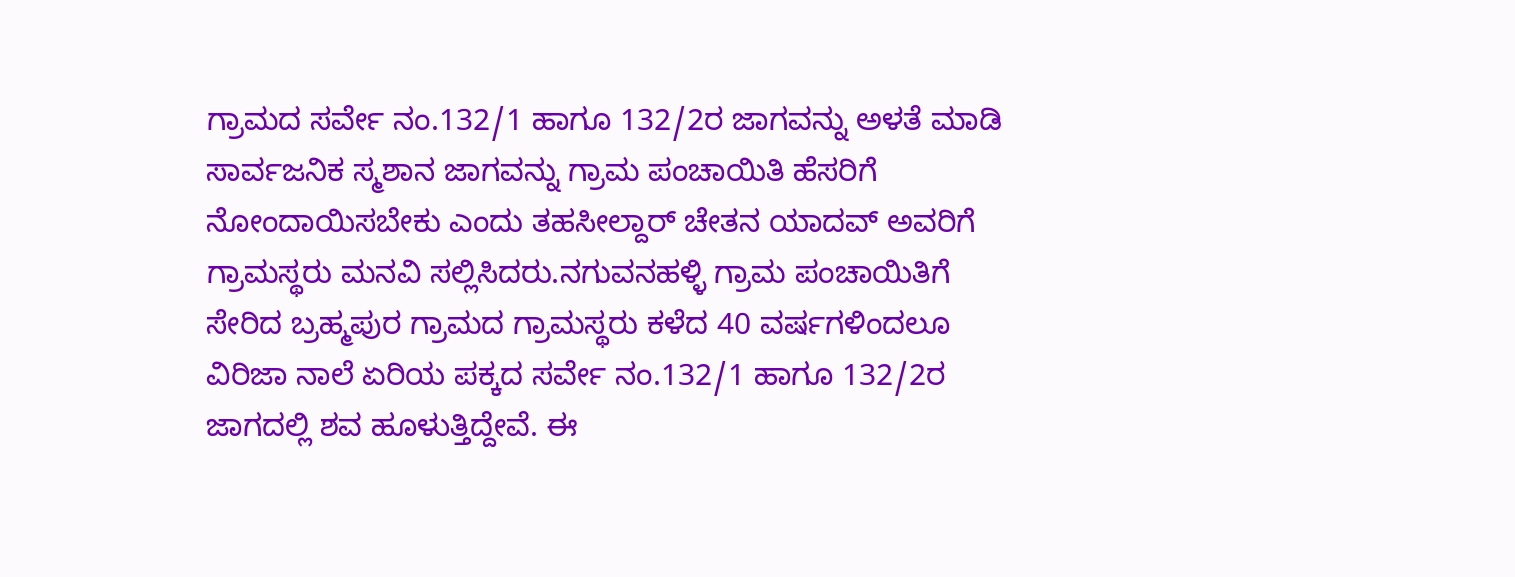ಗ್ರಾಮದ ಸರ್ವೇ ನಂ.132/1 ಹಾಗೂ 132/2ರ ಜಾಗವನ್ನು ಅಳತೆ ಮಾಡಿ ಸಾರ್ವಜನಿಕ ಸ್ಮಶಾನ ಜಾಗವನ್ನು ಗ್ರಾಮ ಪಂಚಾಯಿತಿ ಹೆಸರಿಗೆ ನೋಂದಾಯಿಸಬೇಕು ಎಂದು ತಹಸೀಲ್ದಾರ್ ಚೇತನ ಯಾದವ್ ಅವರಿಗೆ ಗ್ರಾಮಸ್ಥರು ಮನವಿ ಸಲ್ಲಿಸಿದರು.ನಗುವನಹಳ್ಳಿ ಗ್ರಾಮ ಪಂಚಾಯಿತಿಗೆ ಸೇರಿದ ಬ್ರಹ್ಮಪುರ ಗ್ರಾಮದ ಗ್ರಾಮಸ್ಥರು ಕಳೆದ 40 ವರ್ಷಗಳಿಂದಲೂ ವಿರಿಜಾ ನಾಲೆ ಏರಿಯ ಪಕ್ಕದ ಸರ್ವೇ ನಂ.132/1 ಹಾಗೂ 132/2ರ ಜಾಗದಲ್ಲಿ ಶವ ಹೂಳುತ್ತಿದ್ದೇವೆ. ಈ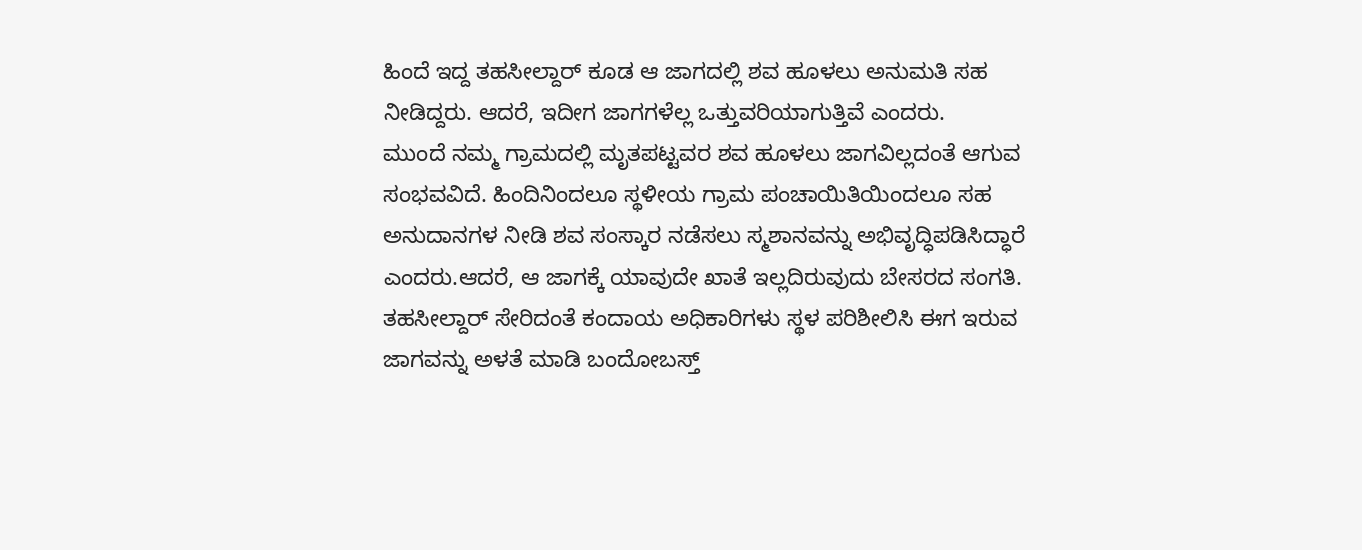ಹಿಂದೆ ಇದ್ದ ತಹಸೀಲ್ದಾರ್ ಕೂಡ ಆ ಜಾಗದಲ್ಲಿ ಶವ ಹೂಳಲು ಅನುಮತಿ ಸಹ ನೀಡಿದ್ದರು. ಆದರೆ, ಇದೀಗ ಜಾಗಗಳೆಲ್ಲ ಒತ್ತುವರಿಯಾಗುತ್ತಿವೆ ಎಂದರು.
ಮುಂದೆ ನಮ್ಮ ಗ್ರಾಮದಲ್ಲಿ ಮೃತಪಟ್ಟವರ ಶವ ಹೂಳಲು ಜಾಗವಿಲ್ಲದಂತೆ ಆಗುವ ಸಂಭವವಿದೆ. ಹಿಂದಿನಿಂದಲೂ ಸ್ಥಳೀಯ ಗ್ರಾಮ ಪಂಚಾಯಿತಿಯಿಂದಲೂ ಸಹ ಅನುದಾನಗಳ ನೀಡಿ ಶವ ಸಂಸ್ಕಾರ ನಡೆಸಲು ಸ್ಮಶಾನವನ್ನು ಅಭಿವೃದ್ಧಿಪಡಿಸಿದ್ಧಾರೆ ಎಂದರು.ಆದರೆ, ಆ ಜಾಗಕ್ಕೆ ಯಾವುದೇ ಖಾತೆ ಇಲ್ಲದಿರುವುದು ಬೇಸರದ ಸಂಗತಿ. ತಹಸೀಲ್ದಾರ್ ಸೇರಿದಂತೆ ಕಂದಾಯ ಅಧಿಕಾರಿಗಳು ಸ್ಥಳ ಪರಿಶೀಲಿಸಿ ಈಗ ಇರುವ ಜಾಗವನ್ನು ಅಳತೆ ಮಾಡಿ ಬಂದೋಬಸ್ತ್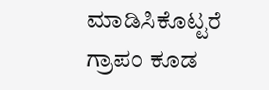ಮಾಡಿಸಿಕೊಟ್ಟರೆ ಗ್ರಾಪಂ ಕೂಡ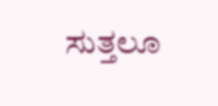ಸುತ್ತಲೂ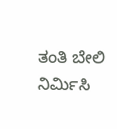ತಂತಿ ಬೇಲಿ ನಿರ್ಮಿಸಿ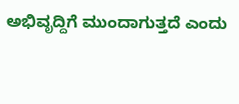ಅಭಿವೃದ್ದಿಗೆ ಮುಂದಾಗುತ್ತದೆ ಎಂದು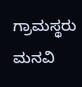ಗ್ರಾಮಸ್ಥರು ಮನವಿ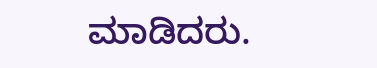ಮಾಡಿದರು.